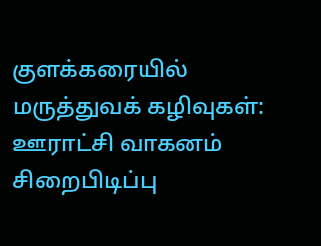குளக்கரையில் மருத்துவக் கழிவுகள்: ஊராட்சி வாகனம் சிறைபிடிப்பு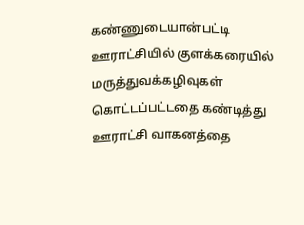கண்ணுடையான்பட்டி ஊராட்சியில் குளக்கரையில் மருத்துவக்கழிவுகள் கொட்டப்பட்டதை கண்டித்து ஊராட்சி வாகனத்தை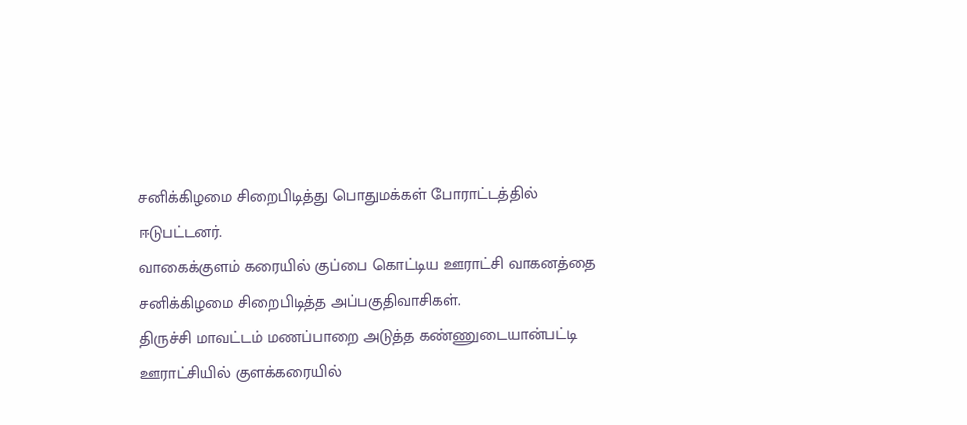சனிக்கிழமை சிறைபிடித்து பொதுமக்கள் போராட்டத்தில் ஈடுபட்டனர்.
வாகைக்குளம் கரையில் குப்பை கொட்டிய ஊராட்சி வாகனத்தை சனிக்கிழமை சிறைபிடித்த அப்பகுதிவாசிகள்.
திருச்சி மாவட்டம் மணப்பாறை அடுத்த கண்ணுடையான்பட்டி ஊராட்சியில் குளக்கரையில்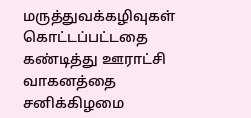மருத்துவக்கழிவுகள் கொட்டப்பட்டதை கண்டித்து ஊராட்சி வாகனத்தை சனிக்கிழமை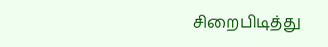சிறைபிடித்து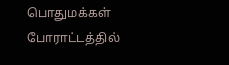பொதுமக்கள் போராட்டத்தில்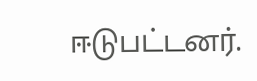ஈடுபட்டனர்.